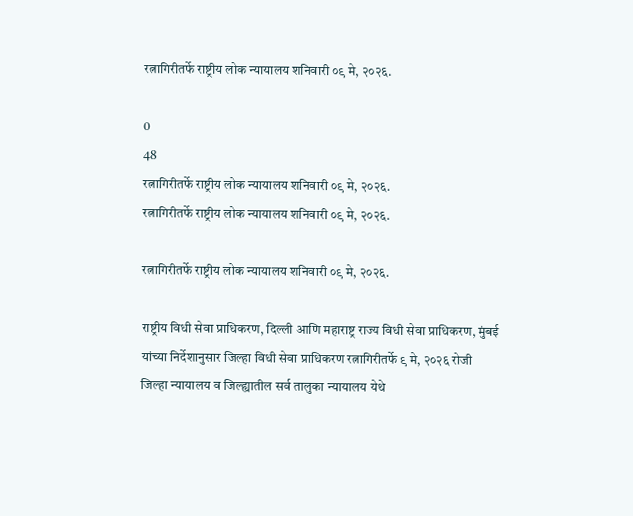रत्नागिरीतर्फे राष्ट्रीय लोक न्यायालय शनिवारी ०९ मे, २०२६.

0
48
रत्नागिरीतर्फे राष्ट्रीय लोक न्यायालय शनिवारी ०९ मे, २०२६.
रत्नागिरीतर्फे राष्ट्रीय लोक न्यायालय शनिवारी ०९ मे, २०२६.

रत्नागिरीतर्फे राष्ट्रीय लोक न्यायालय शनिवारी ०९ मे, २०२६.

राष्ट्रीय विधी सेवा प्राधिकरण, दिल्ली आणि महाराष्ट्र राज्य विधी सेवा प्राधिकरण, मुंबई यांच्या निर्देशानुसार जिल्हा विधी सेवा प्राधिकरण रत्नागिरीतर्फे ९ मे, २०२६ रोजी जिल्हा न्यायालय व जिल्ह्यातील सर्व तालुका न्यायालय येथे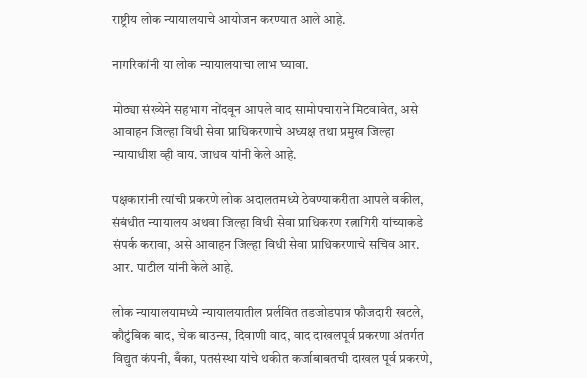राष्ट्रीय लोक न्यायालयाचे आयोजन करण्यात आले आहे.

नागरिकांनी या लोक न्यायालयाचा लाभ घ्यावा.

मोठ्या संख्येने सहभाग नोंदवून आपले वाद सामोपचाराने मिटवावेत, असे आवाहन जिल्हा विधी सेवा प्राधिकरणाचे अध्यक्ष तथा प्रमुख जिल्हा न्यायाधीश व्ही वाय. जाधव यांनी केले आहे.

पक्षकारांनी त्यांची प्रकरणे लोक अदालतमध्ये ठेवण्याकरीता आपले वकील, संबंधीत न्यायालय अथवा जिल्हा विधी सेवा प्राधिकरण रत्नागिरी यांच्याकडे संपर्क करावा, असे आवाहन जिल्हा विधी सेवा प्राधिकरणाचे सचिव आर. आर. पाटील यांनी केले आहे.

लोक न्यायालयामध्ये न्यायालयातील प्रर्लवित तडजोडपात्र फौजदारी खटले, कौटुंबिक बाद, चेक बाउन्स, दिवाणी वाद, वाद दाखलपूर्व प्रकरणा अंतर्गत विद्युत कंपनी, बँका, पतसंस्था यांचे थकीत कर्जाबाबतची दाखल पूर्व प्रकरणे,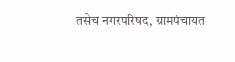तसेच नगरपरिषद, ग्रामपंचायत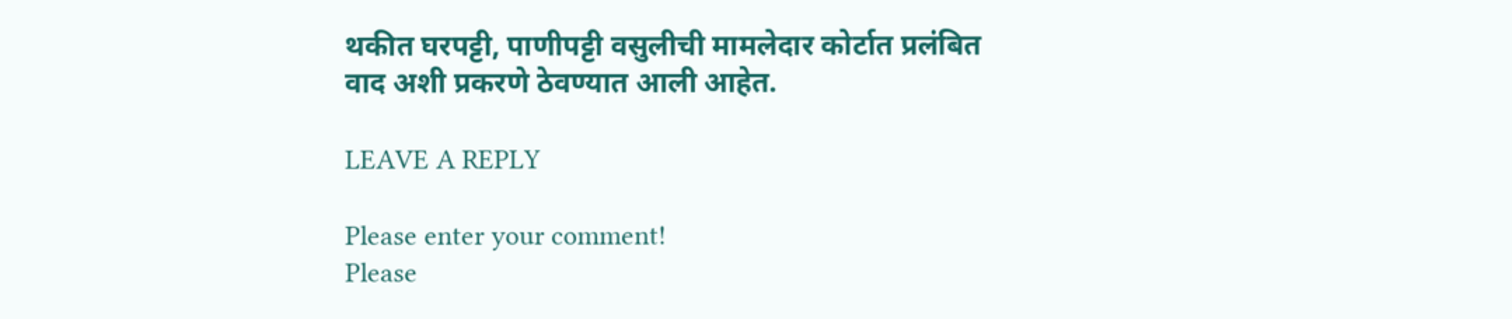थकीत घरपट्टी, पाणीपट्टी वसुलीची मामलेदार कोर्टात प्रलंबित वाद अशी प्रकरणे ठेवण्यात आली आहेत.

LEAVE A REPLY

Please enter your comment!
Please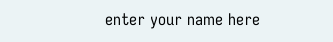enter your name here